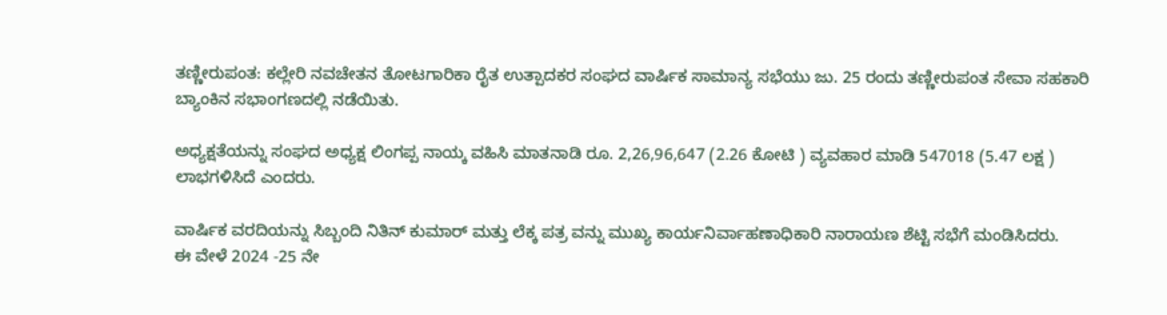ತಣ್ಣೀರುಪಂತ: ಕಲ್ಲೇರಿ ನವಚೇತನ ತೋಟಗಾರಿಕಾ ರೈತ ಉತ್ಪಾದಕರ ಸಂಘದ ವಾರ್ಷಿಕ ಸಾಮಾನ್ಯ ಸಭೆಯು ಜು. 25 ರಂದು ತಣ್ಣೀರುಪಂತ ಸೇವಾ ಸಹಕಾರಿ ಬ್ಯಾಂಕಿನ ಸಭಾಂಗಣದಲ್ಲಿ ನಡೆಯಿತು.

ಅಧ್ಯಕ್ಷತೆಯನ್ನು ಸಂಘದ ಅಧ್ಯಕ್ಷ ಲಿಂಗಪ್ಪ ನಾಯ್ಕ ವಹಿಸಿ ಮಾತನಾಡಿ ರೂ. 2,26,96,647 (2.26 ಕೋಟಿ ) ವ್ಯವಹಾರ ಮಾಡಿ 547018 (5.47 ಲಕ್ಷ ) ಲಾಭಗಳಿಸಿದೆ ಎಂದರು.

ವಾರ್ಷಿಕ ವರದಿಯನ್ನು ಸಿಬ್ಬಂದಿ ನಿತಿನ್ ಕುಮಾರ್ ಮತ್ತು ಲೆಕ್ಕ ಪತ್ರ ವನ್ನು ಮುಖ್ಯ ಕಾರ್ಯನಿರ್ವಾಹಣಾಧಿಕಾರಿ ನಾರಾಯಣ ಶೆಟ್ಟಿ ಸಭೆಗೆ ಮಂಡಿಸಿದರು.
ಈ ವೇಳೆ 2024 -25 ನೇ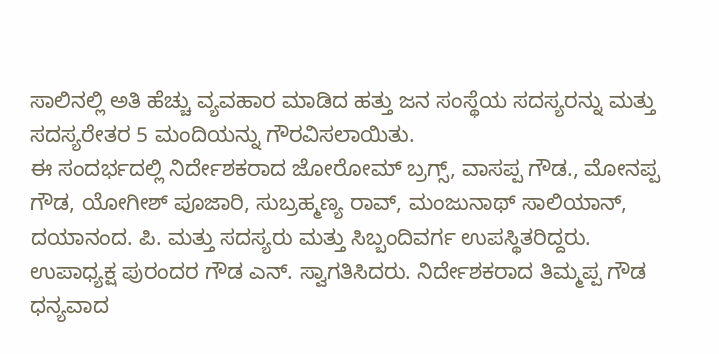ಸಾಲಿನಲ್ಲಿ ಅತಿ ಹೆಚ್ಚು ವ್ಯವಹಾರ ಮಾಡಿದ ಹತ್ತು ಜನ ಸಂಸ್ಥೆಯ ಸದಸ್ಯರನ್ನು ಮತ್ತು ಸದಸ್ಯರೇತರ 5 ಮಂದಿಯನ್ನು ಗೌರವಿಸಲಾಯಿತು.
ಈ ಸಂದರ್ಭದಲ್ಲಿ ನಿರ್ದೇಶಕರಾದ ಜೋರೋಮ್ ಬ್ರಗ್ಸ್, ವಾಸಪ್ಪ ಗೌಡ., ಮೋನಪ್ಪ ಗೌಡ, ಯೋಗೀಶ್ ಪೂಜಾರಿ, ಸುಬ್ರಹ್ಮಣ್ಯ ರಾವ್, ಮಂಜುನಾಥ್ ಸಾಲಿಯಾನ್, ದಯಾನಂದ. ಪಿ. ಮತ್ತು ಸದಸ್ಯರು ಮತ್ತು ಸಿಬ್ಬಂದಿವರ್ಗ ಉಪಸ್ಥಿತರಿದ್ದರು.
ಉಪಾಧ್ಯಕ್ಷ ಪುರಂದರ ಗೌಡ ಎನ್. ಸ್ವಾಗತಿಸಿದರು. ನಿರ್ದೇಶಕರಾದ ತಿಮ್ಮಪ್ಪ ಗೌಡ ಧನ್ಯವಾದ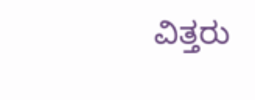ವಿತ್ತರು